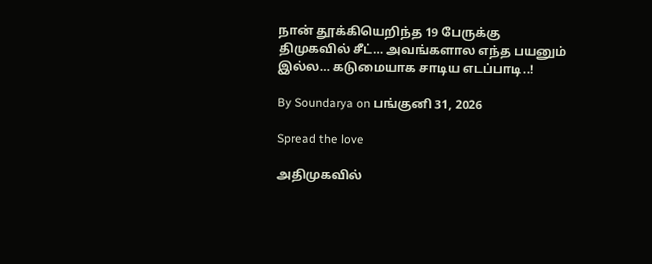நான் தூக்கியெறிந்த 19 பேருக்கு திமுகவில் சீட்… அவங்களால எந்த பயனும் இல்ல… கடுமையாக சாடிய எடப்பாடி..!

By Soundarya on பங்குனி 31, 2026

Spread the love

அதிமுகவில்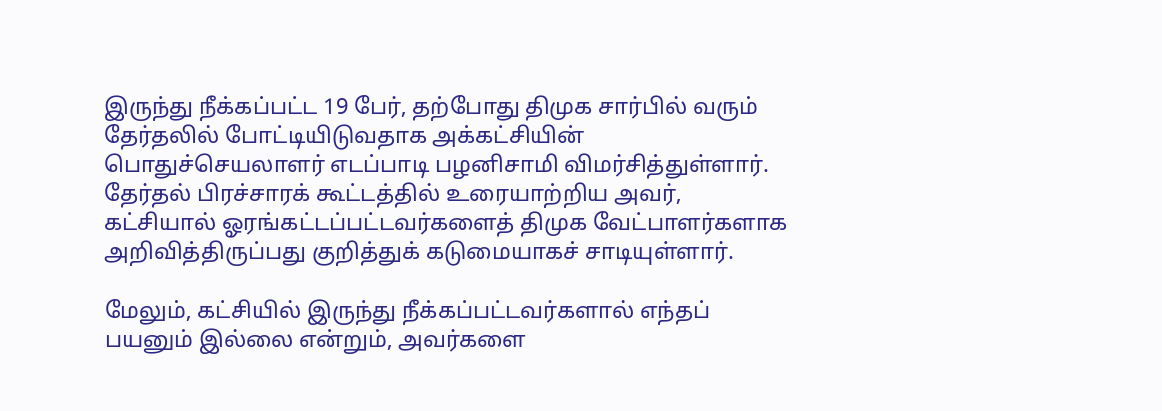இருந்து நீக்கப்பட்ட 19 பேர், தற்போது திமுக சார்பில் வரும் தேர்தலில் போட்டியிடுவதாக அக்கட்சியின் பொதுச்செயலாளர் எடப்பாடி பழனிசாமி விமர்சித்துள்ளார். தேர்தல் பிரச்சாரக் கூட்டத்தில் உரையாற்றிய அவர், கட்சியால் ஓரங்கட்டப்பட்டவர்களைத் திமுக வேட்பாளர்களாக அறிவித்திருப்பது குறித்துக் கடுமையாகச் சாடியுள்ளார்.

மேலும், கட்சியில் இருந்து நீக்கப்பட்டவர்களால் எந்தப் பயனும் இல்லை என்றும், அவர்களை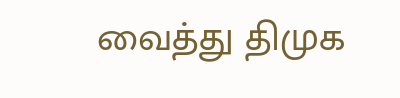வைத்து திமுக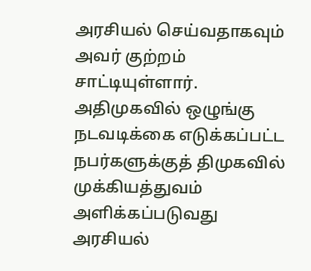அரசியல் செய்வதாகவும் அவர் குற்றம் சாட்டியுள்ளார். அதிமுகவில் ஒழுங்கு நடவடிக்கை எடுக்கப்பட்ட நபர்களுக்குத் திமுகவில் முக்கியத்துவம் அளிக்கப்படுவது அரசியல்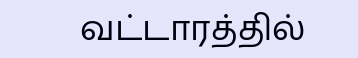வட்டாரத்தில்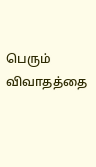பெரும் விவாதத்தை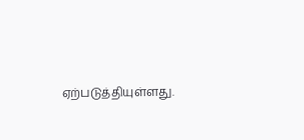ஏற்படுத்தியுள்ளது.